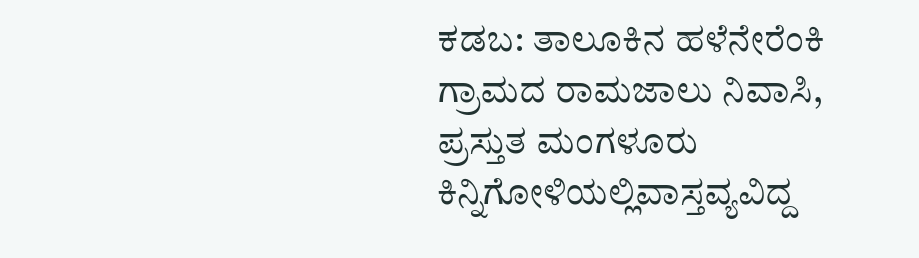ಕಡಬ: ತಾಲೂಕಿನ ಹಳೆನೇರೆಂಕಿ ಗ್ರಾಮದ ರಾಮಜಾಲು ನಿವಾಸಿ, ಪ್ರಸ್ತುತ ಮಂಗಳೂರು ಕಿನ್ನಿಗೋಳಿಯಲ್ಲಿವಾಸ್ತವ್ಯವಿದ್ದ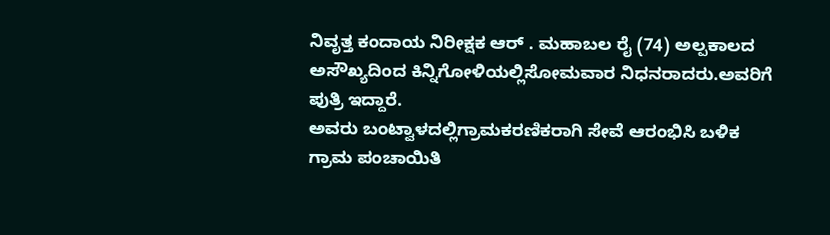ನಿವೃತ್ತ ಕಂದಾಯ ನಿರೀಕ್ಷಕ ಆರ್ . ಮಹಾಬಲ ರೈ (74) ಅಲ್ಪಕಾಲದ ಅಸೌಖ್ಯದಿಂದ ಕಿನ್ನಿಗೋಳಿಯಲ್ಲಿಸೋಮವಾರ ನಿಧನರಾದರು.ಅವರಿಗೆ ಪುತ್ರಿ ಇದ್ದಾರೆ.
ಅವರು ಬಂಟ್ವಾಳದಲ್ಲಿಗ್ರಾಮಕರಣಿಕರಾಗಿ ಸೇವೆ ಆರಂಭಿಸಿ ಬಳಿಕ ಗ್ರಾಮ ಪಂಚಾಯಿತಿ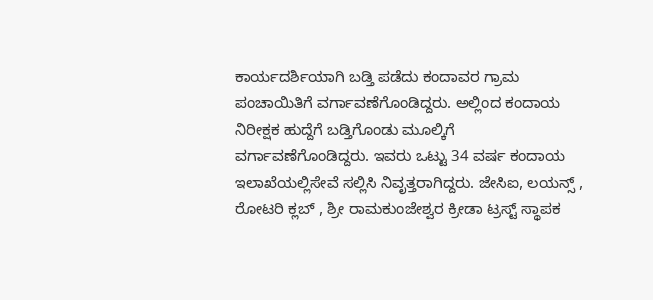ಕಾರ್ಯದರ್ಶಿಯಾಗಿ ಬಡ್ತಿ ಪಡೆದು ಕಂದಾವರ ಗ್ರಾಮ ಪಂಚಾಯಿತಿಗೆ ವರ್ಗಾವಣೆಗೊಂಡಿದ್ದರು. ಅಲ್ಲಿಂದ ಕಂದಾಯ ನಿರೀಕ್ಷಕ ಹುದ್ದೆಗೆ ಬಡ್ತಿಗೊಂಡು ಮೂಲ್ಕಿಗೆ ವರ್ಗಾವಣೆಗೊಂಡಿದ್ದರು. ಇವರು ಒಟ್ಟು 34 ವರ್ಷ ಕಂದಾಯ ಇಲಾಖೆಯಲ್ಲಿಸೇವೆ ಸಲ್ಲಿಸಿ ನಿವೃತ್ತರಾಗಿದ್ದರು. ಜೇಸಿಐ, ಲಯನ್ಸ್ , ರೋಟರಿ ಕ್ಲಬ್ , ಶ್ರೀ ರಾಮಕುಂಜೇಶ್ವರ ಕ್ರೀಡಾ ಟ್ರಸ್ಟ್ ಸ್ಥಾಪಕ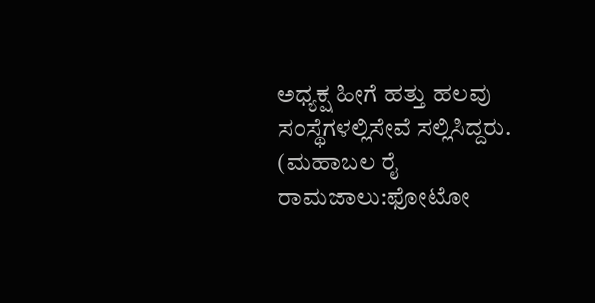ಅಧ್ಯಕ್ಷ ಹೀಗೆ ಹತ್ತು ಹಲವು ಸಂಸ್ಥೆಗಳಲ್ಲಿಸೇವೆ ಸಲ್ಲಿಸಿದ್ದರು.
(ಮಹಾಬಲ ರೈ ರಾಮಜಾಲು:ಫೋಟೋ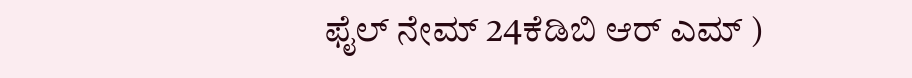ಫೈಲ್ ನೇಮ್ 24ಕೆಡಿಬಿ ಆರ್ ಎಮ್ )